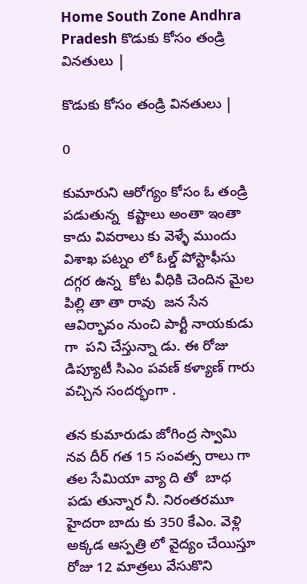Home South Zone Andhra Pradesh కొడుకు కోసం తండ్రి వినతులు |

కొడుకు కోసం తండ్రి వినతులు |

0

కుమారుని ఆరోగ్యం కోసం ఓ తండ్రి పడుతున్న  కష్టాలు అంతా ఇంతా కాదు వివరాలు కు వెళ్ళే ముందు విశాఖ పట్నం లో ఓల్డ్ పోస్టాఫీసు దగ్గర ఉన్న  కోట వీధికి చెందిన మైల పిల్లి తా తా రావు  జన సేన ఆవిర్భావం నుంచి పార్టీ నాయకుడు గా  పని చేస్తున్నా డు. ఈ రోజు డిప్యూటీ సిఎం పవణ్ కళ్యాణ్ గారు వచ్చిన సందర్భంగా .

తన కుమారుడు జోగింద్ర స్వామి నవ దీర్ గత 15 సంవత్స రాలు గా తల సేమియా వ్యా ది తో  బాధ పడు తున్నార నీ. నిరంతరమూ హైదరా బాదు కు 350 కేఎం. వెళ్లి అక్కడ ఆస్పత్రి లో వైద్యం చేయిస్తూ రోజు 12 మాత్రలు వేసుకొని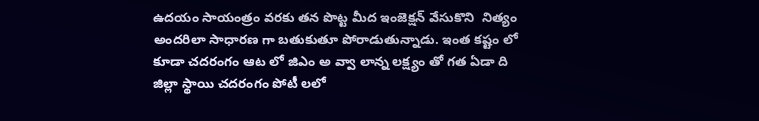ఉదయం సాయంత్రం వరకు తన పొట్ట మీద ఇంజెక్షన్ వేసుకొని  నిత్యం అందరిలా సాధారణ గా బతుకుతూ పోరాడుతున్నాడు. ఇంత కష్టం లో కూడా చదరంగం ఆట లో జిఎం అ వ్వా లాన్న లక్ష్యం తో గత ఏడా ది జిల్లా స్థాయి చదరంగం పోటీ లలో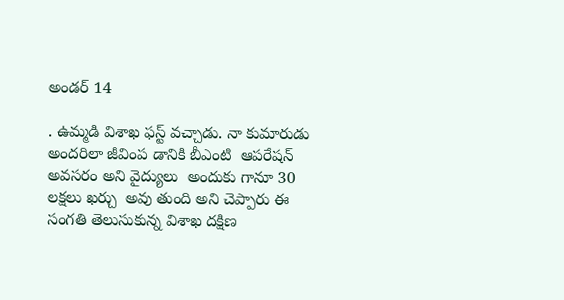అండర్ 14

. ఉమ్మడి విశాఖ ఫస్ట్ వచ్చాడు. నా కుమారుడు అందరిలా జీవింప డానికి బీఎంటి  ఆపరేషన్ అవసరం అని వైద్యులు  అందుకు గానూ 30 లక్షలు ఖర్చు  అవు తుంది అని చెప్పారు ఈ సంగతి తెలుసుకున్న విశాఖ దక్షిణ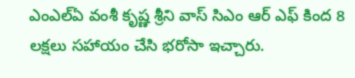ఎంఎల్ఏ వంశీ కృష్ణ శ్రీని వాస్ సిఎం ఆర్ ఎఫ్ కింద 8 లక్షలు సహాయం చేసి భరోసా ఇచ్చారు.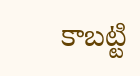కాబట్టి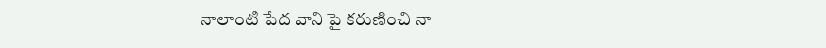నాలాంటి పేద వాని పై కరుణించి నా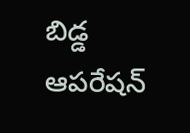బిడ్డ ఆపరేషన్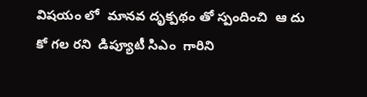విషయం లో  మానవ దృక్పథం తో స్పందించి  ఆ దు కో గల రని  డిప్యూటీ సిఎం  గారిని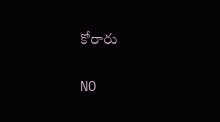కోరారు

NO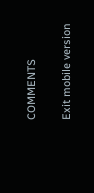COMMENTS

Exit mobile version